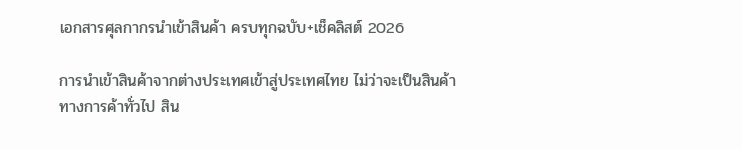เอกสารศุลกากรนำเข้าสินค้า ครบทุกฉบับ+เช็คลิสต์ 2026

การนำเข้าสินค้าจากต่างประเทศเข้าสู่ประเทศไทย ไม่ว่าจะเป็นสินค้าทางการค้าทั่วไป สิน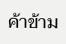ค้าข้าม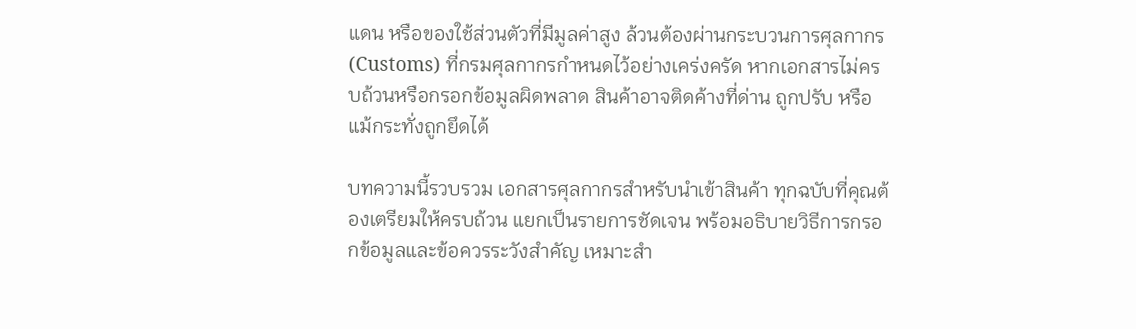แดน หรือของใช้ส่วนตัวที่มีมูลค่าสูง ล้วนต้องผ่านกระบวนการศุลกากร (Customs) ที่กรมศุลกากรกำหนดไว้อย่างเคร่งครัด หากเอกสารไม่ครบถ้วนหรือกรอกข้อมูลผิดพลาด สินค้าอาจติดค้างที่ด่าน ถูกปรับ หรือแม้กระทั่งถูกยึดได้

บทความนี้รวบรวม เอกสารศุลกากรสำหรับนำเข้าสินค้า ทุกฉบับที่คุณต้องเตรียมให้ครบถ้วน แยกเป็นรายการชัดเจน พร้อมอธิบายวิธีการกรอกข้อมูลและข้อควรระวังสำคัญ เหมาะสำ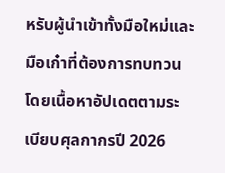หรับผู้นำเข้าทั้งมือใหม่และมือเก๋าที่ต้องการทบทวน โดยเนื้อหาอัปเดตตามระเบียบศุลกากรปี 2026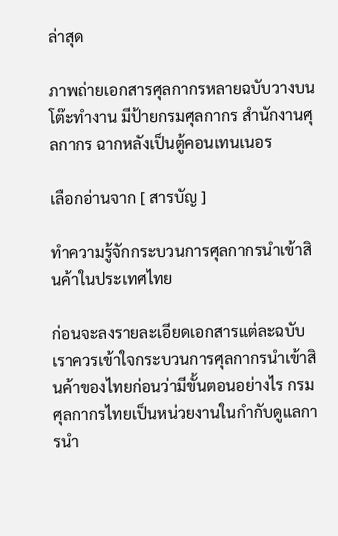ล่าสุด

ภาพถ่ายเอกสารศุลกากรหลายฉบับวางบนโต๊ะทำงาน มีป้ายกรมศุลกากร สำนักงานศุลกากร ฉากหลังเป็นตู้คอนเทนเนอร

เลือกอ่านจาก [ สารบัญ ]

ทำความรู้จักกระบวนการศุลกากรนำเข้าสินค้าในประเทศไทย

ก่อนจะลงรายละเอียดเอกสารแต่ละฉบับ เราควรเข้าใจกระบวนการศุลกากรนำเข้าสินค้าของไทยก่อนว่ามีขั้นตอนอย่างไร กรมศุลกากรไทยเป็นหน่วยงานในกำกับดูแลการนำ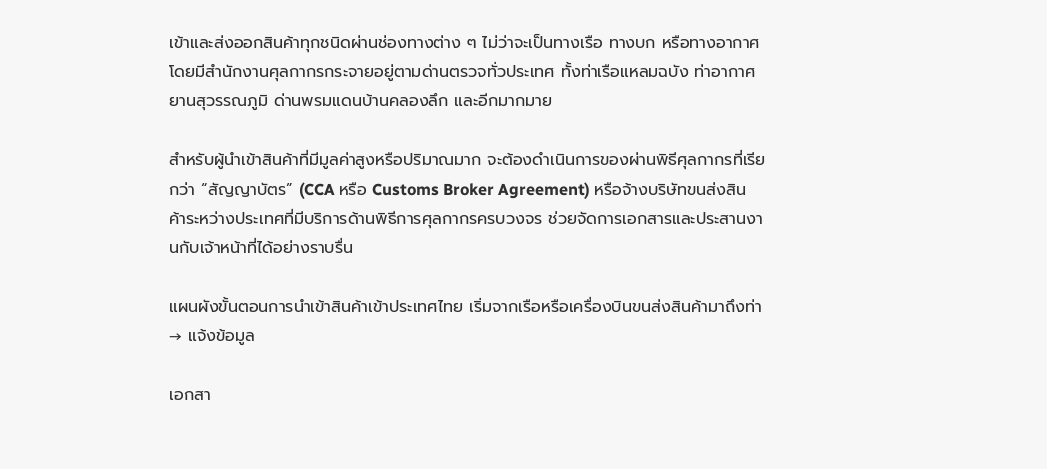เข้าและส่งออกสินค้าทุกชนิดผ่านช่องทางต่าง ๆ ไม่ว่าจะเป็นทางเรือ ทางบก หรือทางอากาศ โดยมีสำนักงานศุลกากรกระจายอยู่ตามด่านตรวจทั่วประเทศ ทั้งท่าเรือแหลมฉบัง ท่าอากาศยานสุวรรณภูมิ ด่านพรมแดนบ้านคลองลึก และอีกมากมาย

สำหรับผู้นำเข้าสินค้าที่มีมูลค่าสูงหรือปริมาณมาก จะต้องดำเนินการของผ่านพิธีศุลกากรที่เรียกว่า “สัญญาบัตร” (CCA หรือ Customs Broker Agreement) หรือจ้างบริษัทขนส่งสินค้าระหว่างประเทศที่มีบริการด้านพิธีการศุลกากรครบวงจร ช่วยจัดการเอกสารและประสานงานกับเจ้าหน้าที่ได้อย่างราบรื่น

แผนผังขั้นตอนการนำเข้าสินค้าเข้าประเทศไทย เริ่มจากเรือหรือเครื่องบินขนส่งสินค้ามาถึงท่า → แจ้งข้อมูล

เอกสา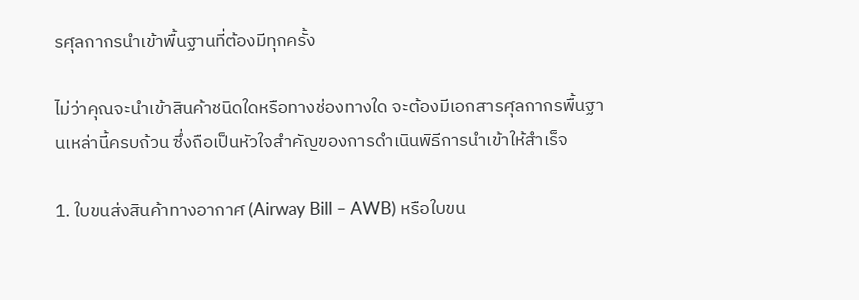รศุลกากรนำเข้าพื้นฐานที่ต้องมีทุกครั้ง

ไม่ว่าคุณจะนำเข้าสินค้าชนิดใดหรือทางช่องทางใด จะต้องมีเอกสารศุลกากรพื้นฐานเหล่านี้ครบถ้วน ซึ่งถือเป็นหัวใจสำคัญของการดำเนินพิธีการนำเข้าให้สำเร็จ

1. ใบขนส่งสินค้าทางอากาศ (Airway Bill – AWB) หรือใบขน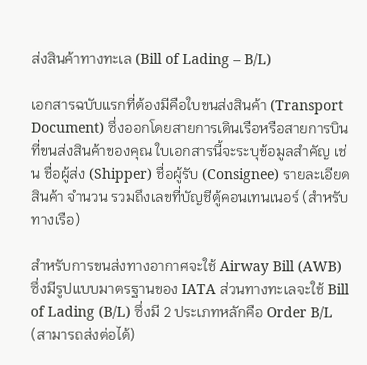ส่งสินค้าทางทะเล (Bill of Lading – B/L)

เอกสารฉบับแรกที่ต้องมีคือใบขนส่งสินค้า (Transport Document) ซึ่งออกโดยสายการเดินเรือหรือสายการบินที่ขนส่งสินค้าของคุณ ใบเอกสารนี้จะระบุข้อมูลสำคัญ เช่น ชื่อผู้ส่ง (Shipper) ชื่อผู้รับ (Consignee) รายละเอียดสินค้า จำนวน รวมถึงเลขที่บัญชีตู้คอนเทนเนอร์ (สำหรับทางเรือ)

สำหรับการขนส่งทางอากาศจะใช้ Airway Bill (AWB) ซึ่งมีรูปแบบมาตรฐานของ IATA ส่วนทางทะเลจะใช้ Bill of Lading (B/L) ซึ่งมี 2 ประเภทหลักคือ Order B/L (สามารถส่งต่อได้)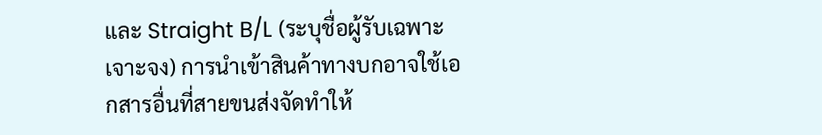และ Straight B/L (ระบุชื่อผู้รับเฉพาะเจาะจง) การนำเข้าสินค้าทางบกอาจใช้เอกสารอื่นที่สายขนส่งจัดทำให้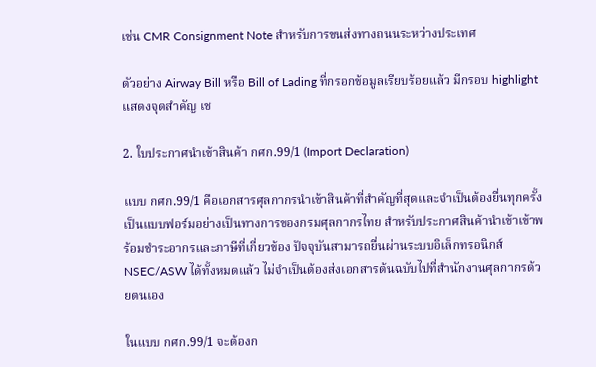เช่น CMR Consignment Note สำหรับการขนส่งทางถนนระหว่างประเทศ

ตัวอย่าง Airway Bill หรือ Bill of Lading ที่กรอกข้อมูลเรียบร้อยแล้ว มีกรอบ highlight แสดงจุดสำคัญ เช

2. ใบประกาศนำเข้าสินค้า กศก.99/1 (Import Declaration)

แบบ กศก.99/1 คือเอกสารศุลกากรนำเข้าสินค้าที่สำคัญที่สุดและจำเป็นต้องยื่นทุกครั้ง เป็นแบบฟอร์มอย่างเป็นทางการของกรมศุลกากรไทย สำหรับประกาศสินค้านำเข้าเข้าพร้อมชำระอากรและภาษีที่เกี่ยวข้อง ปัจจุบันสามารถยื่นผ่านระบบอิเล็กทรอนิกส์ NSEC/ASW ได้ทั้งหมดแล้ว ไม่จำเป็นต้องส่งเอกสารต้นฉบับไปที่สำนักงานศุลกากรด้วยตนเอง

ในแบบ กศก.99/1 จะต้องก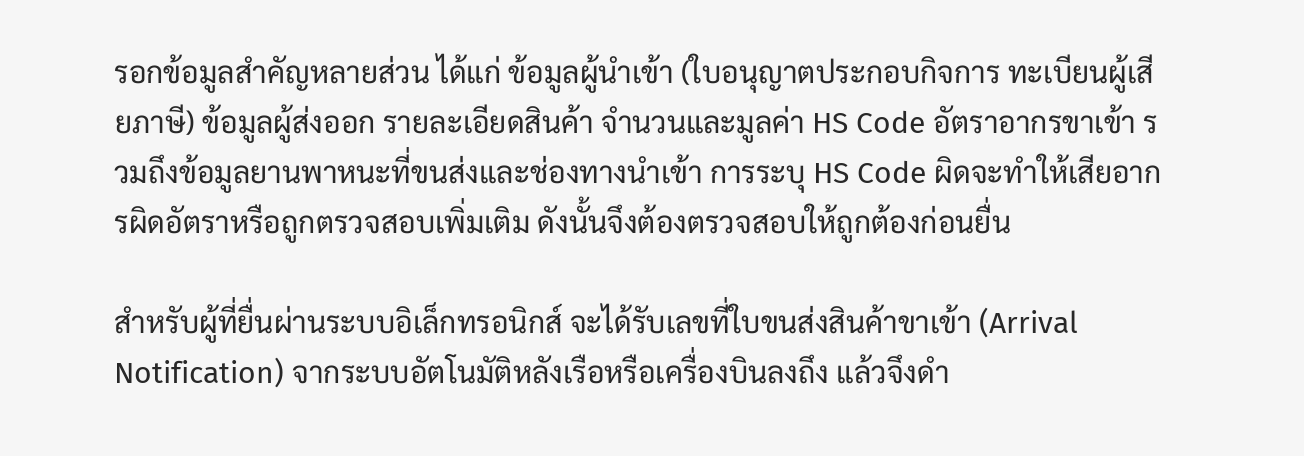รอกข้อมูลสำคัญหลายส่วน ได้แก่ ข้อมูลผู้นำเข้า (ใบอนุญาตประกอบกิจการ ทะเบียนผู้เสียภาษี) ข้อมูลผู้ส่งออก รายละเอียดสินค้า จำนวนและมูลค่า HS Code อัตราอากรขาเข้า รวมถึงข้อมูลยานพาหนะที่ขนส่งและช่องทางนำเข้า การระบุ HS Code ผิดจะทำให้เสียอากรผิดอัตราหรือถูกตรวจสอบเพิ่มเติม ดังนั้นจึงต้องตรวจสอบให้ถูกต้องก่อนยื่น

สำหรับผู้ที่ยื่นผ่านระบบอิเล็กทรอนิกส์ จะได้รับเลขที่ใบขนส่งสินค้าขาเข้า (Arrival Notification) จากระบบอัตโนมัติหลังเรือหรือเครื่องบินลงถึง แล้วจึงดำ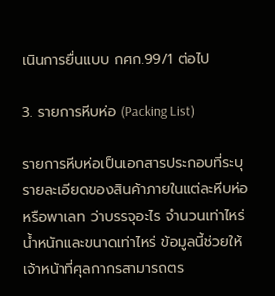เนินการยื่นแบบ กศก.99/1 ต่อไป

3. รายการหีบห่อ (Packing List)

รายการหีบห่อเป็นเอกสารประกอบที่ระบุรายละเอียดของสินค้าภายในแต่ละหีบห่อหรือพาเลท ว่าบรรจุอะไร จำนวนเท่าไหร่ น้ำหนักและขนาดเท่าไหร่ ข้อมูลนี้ช่วยให้เจ้าหน้าที่ศุลกากรสามารถตร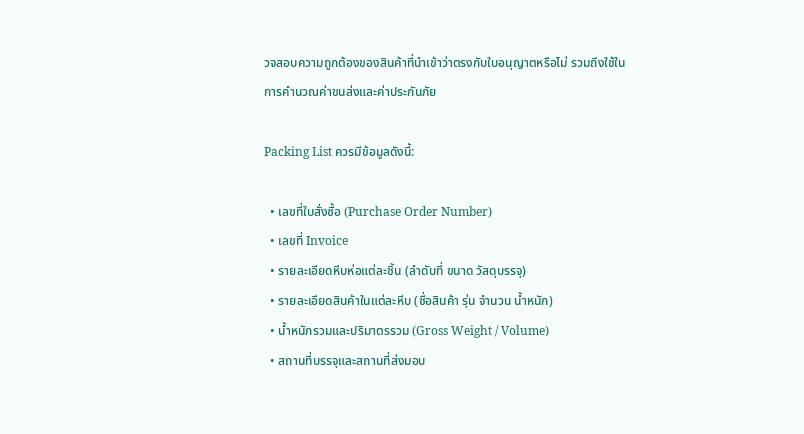วจสอบความถูกต้องของสินค้าที่นำเข้าว่าตรงกับใบอนุญาตหรือไม่ รวมถึงใช้ในการคำนวณค่าขนส่งและค่าประกันภัย

Packing List ควรมีข้อมูลดังนี้:

  • เลขที่ใบสั่งซื้อ (Purchase Order Number)
  • เลขที่ Invoice
  • รายละเอียดหีบห่อแต่ละชิ้น (ลำดับที่ ขนาด วัสดุบรรจุ)
  • รายละเอียดสินค้าในแต่ละหีบ (ชื่อสินค้า รุ่น จำนวน น้ำหนัก)
  • น้ำหนักรวมและปริมาตรรวม (Gross Weight / Volume)
  • สถานที่บรรจุและสถานที่ส่งมอบ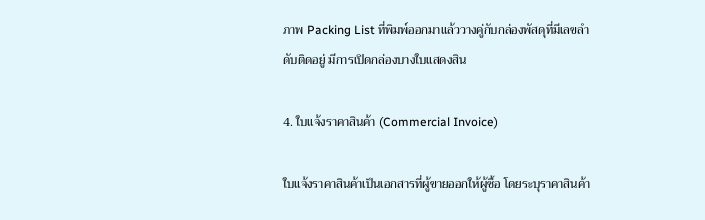ภาพ Packing List ที่พิมพ์ออกมาแล้ววางคู่กับกล่องพัสดุที่มีเลขลำดับติดอยู่ มีการเปิดกล่องบางใบแสดงสิน

4. ใบแจ้งราคาสินค้า (Commercial Invoice)

ใบแจ้งราคาสินค้าเป็นเอกสารที่ผู้ขายออกให้ผู้ซื้อ โดยระบุราคาสินค้า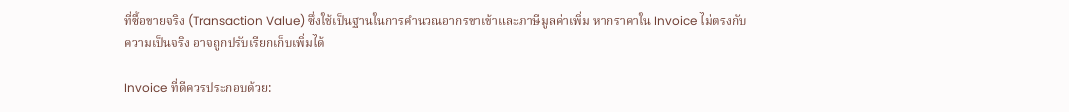ที่ซื้อขายจริง (Transaction Value) ซึ่งใช้เป็นฐานในการคำนวณอากรขาเข้าและภาษีมูลค่าเพิ่ม หากราคาใน Invoice ไม่ตรงกับความเป็นจริง อาจถูกปรับเรียกเก็บเพิ่มได้

Invoice ที่ดีควรประกอบด้วย: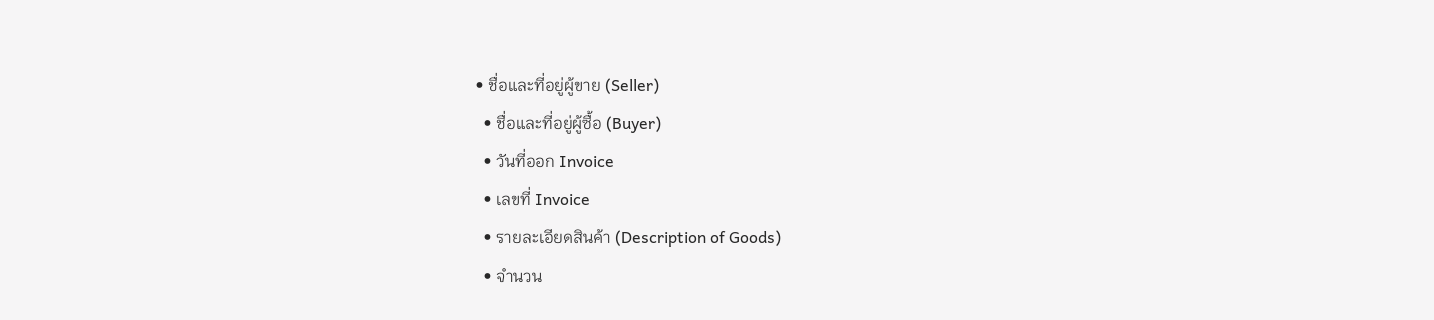• ชื่อและที่อยู่ผู้ขาย (Seller)
  • ชื่อและที่อยู่ผู้ซื้อ (Buyer)
  • วันที่ออก Invoice
  • เลขที่ Invoice
  • รายละเอียดสินค้า (Description of Goods)
  • จำนวน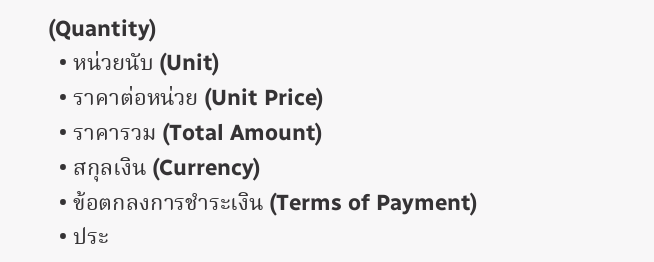(Quantity)
  • หน่วยนับ (Unit)
  • ราคาต่อหน่วย (Unit Price)
  • ราคารวม (Total Amount)
  • สกุลเงิน (Currency)
  • ข้อตกลงการชำระเงิน (Terms of Payment)
  • ประ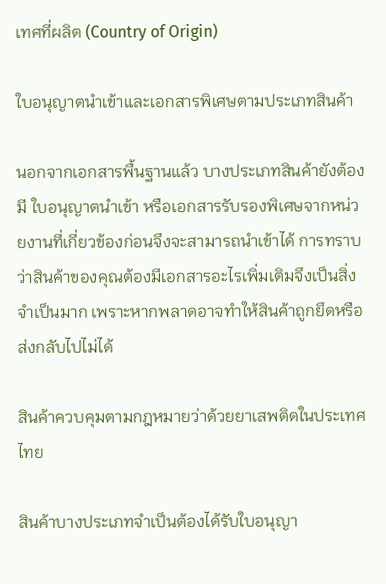เทศที่ผลิต (Country of Origin)

ใบอนุญาตนำเข้าและเอกสารพิเศษตามประเภทสินค้า

นอกจากเอกสารพื้นฐานแล้ว บางประเภทสินค้ายังต้องมี ใบอนุญาตนำเข้า หรือเอกสารรับรองพิเศษจากหน่วยงานที่เกี่ยวข้องก่อนจึงจะสามารถนำเข้าได้ การทราบว่าสินค้าของคุณต้องมีเอกสารอะไรเพิ่มเติมจึงเป็นสิ่งจำเป็นมาก เพราะหากพลาดอาจทำให้สินค้าถูกยึดหรือส่งกลับไปไม่ได้

สินค้าควบคุมตามกฎหมายว่าด้วยยาเสพติดในประเทศไทย

สินค้าบางประเภทจำเป็นต้องได้รับใบอนุญา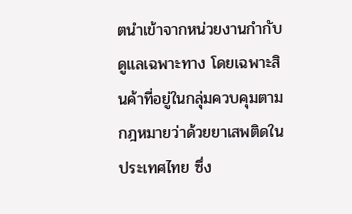ตนำเข้าจากหน่วยงานกำกับดูแลเฉพาะทาง โดยเฉพาะสินค้าที่อยู่ในกลุ่มควบคุมตามกฎหมายว่าด้วยยาเสพติดในประเทศไทย ซึ่ง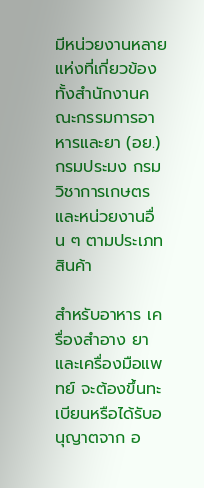มีหน่วยงานหลายแห่งที่เกี่ยวข้อง ทั้งสำนักงานคณะกรรมการอาหารและยา (อย.) กรมประมง กรมวิชาการเกษตร และหน่วยงานอื่น ๆ ตามประเภทสินค้า

สำหรับอาหาร เครื่องสำอาง ยา และเครื่องมือแพทย์ จะต้องขึ้นทะเบียนหรือได้รับอนุญาตจาก อ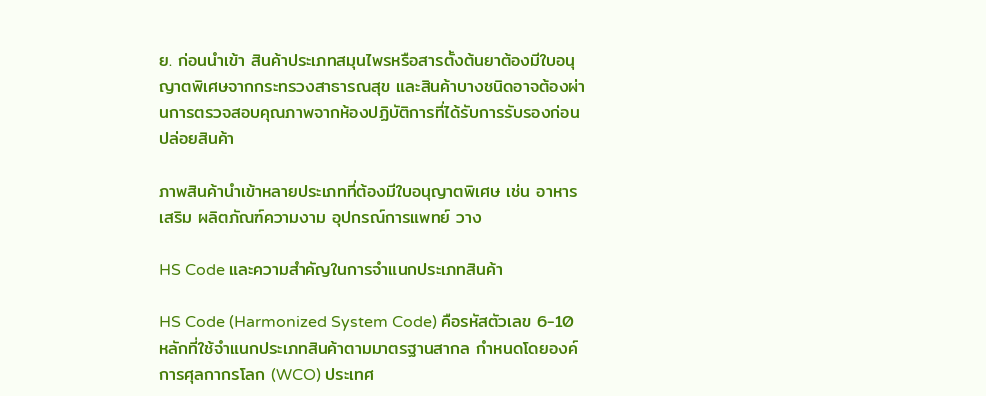ย. ก่อนนำเข้า สินค้าประเภทสมุนไพรหรือสารตั้งต้นยาต้องมีใบอนุญาตพิเศษจากกระทรวงสาธารณสุข และสินค้าบางชนิดอาจต้องผ่านการตรวจสอบคุณภาพจากห้องปฏิบัติการที่ได้รับการรับรองก่อนปล่อยสินค้า

ภาพสินค้านำเข้าหลายประเภทที่ต้องมีใบอนุญาตพิเศษ เช่น อาหารเสริม ผลิตภัณฑ์ความงาม อุปกรณ์การแพทย์ วาง

HS Code และความสำคัญในการจำแนกประเภทสินค้า

HS Code (Harmonized System Code) คือรหัสตัวเลข 6-10 หลักที่ใช้จำแนกประเภทสินค้าตามมาตรฐานสากล กำหนดโดยองค์การศุลกากรโลก (WCO) ประเทศ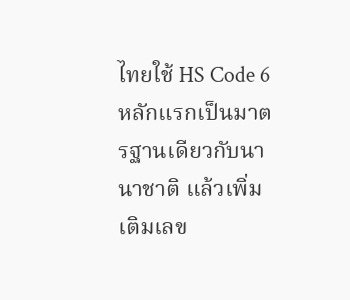ไทยใช้ HS Code 6 หลักแรกเป็นมาตรฐานเดียวกับนานาชาติ แล้วเพิ่มเติมเลข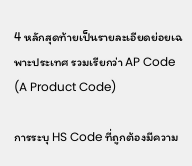4 หลักสุดท้ายเป็นรายละเอียดย่อยเฉพาะประเทศ รวมเรียกว่า AP Code (A Product Code)

การระบุ HS Code ที่ถูกต้องมีความ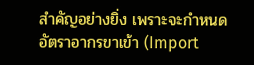สำคัญอย่างยิ่ง เพราะจะกำหนดอัตราอากรขาเข้า (Import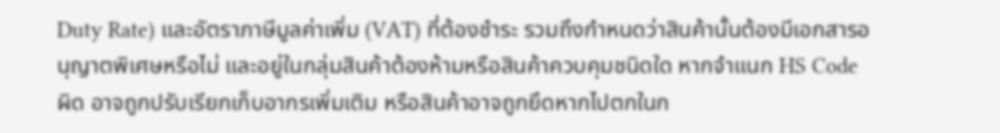Duty Rate) และอัตราภาษีมูลค่าเพิ่ม (VAT) ที่ต้องชำระ รวมถึงกำหนดว่าสินค้านั้นต้องมีเอกสารอนุญาตพิเศษหรือไม่ และอยู่ในกลุ่มสินค้าต้องห้ามหรือสินค้าควบคุมชนิดใด หากจำแนก HS Code ผิด อาจถูกปรับเรียกเก็บอากรเพิ่มเติม หรือสินค้าอาจถูกยึดหากไปตกในก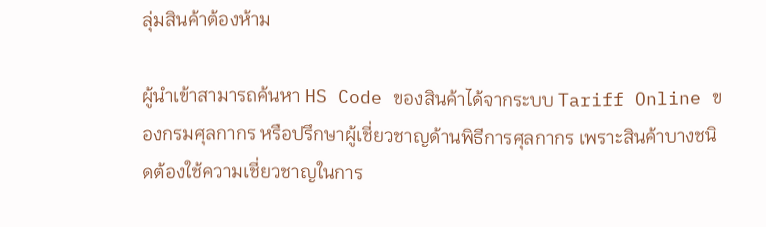ลุ่มสินค้าต้องห้าม

ผู้นำเข้าสามารถค้นหา HS Code ของสินค้าได้จากระบบ Tariff Online ของกรมศุลกากร หรือปรึกษาผู้เชี่ยวชาญด้านพิธีการศุลกากร เพราะสินค้าบางชนิดต้องใช้ความเชี่ยวชาญในการ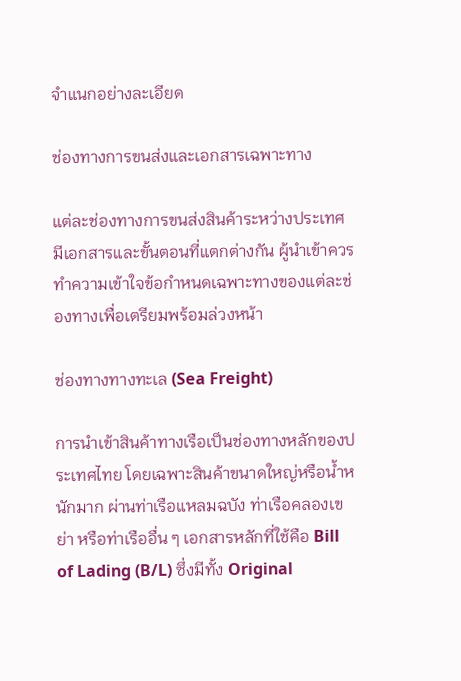จำแนกอย่างละเอียด

ช่องทางการขนส่งและเอกสารเฉพาะทาง

แต่ละช่องทางการขนส่งสินค้าระหว่างประเทศมีเอกสารและขั้นตอนที่แตกต่างกัน ผู้นำเข้าควรทำความเข้าใจข้อกำหนดเฉพาะทางของแต่ละช่องทางเพื่อเตรียมพร้อมล่วงหน้า

ช่องทางทางทะเล (Sea Freight)

การนำเข้าสินค้าทางเรือเป็นช่องทางหลักของประเทศไทย โดยเฉพาะสินค้าขนาดใหญ่หรือน้ำหนักมาก ผ่านท่าเรือแหลมฉบัง ท่าเรือคลองเขย่า หรือท่าเรืออื่น ๆ เอกสารหลักที่ใช้คือ Bill of Lading (B/L) ซึ่งมีทั้ง Original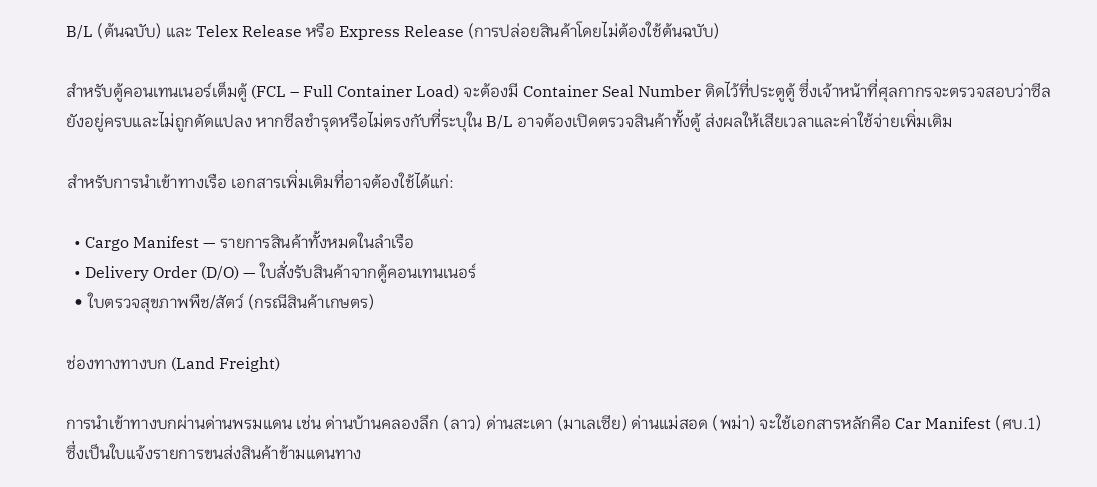B/L (ต้นฉบับ) และ Telex Release หรือ Express Release (การปล่อยสินค้าโดยไม่ต้องใช้ต้นฉบับ)

สำหรับตู้คอนเทนเนอร์เต็มตู้ (FCL – Full Container Load) จะต้องมี Container Seal Number ติดไว้ที่ประตูตู้ ซึ่งเจ้าหน้าที่ศุลกากรจะตรวจสอบว่าซีลยังอยู่ครบและไม่ถูกดัดแปลง หากซีลชำรุดหรือไม่ตรงกับที่ระบุใน B/L อาจต้องเปิดตรวจสินค้าทั้งตู้ ส่งผลให้เสียเวลาและค่าใช้จ่ายเพิ่มเติม

สำหรับการนำเข้าทางเรือ เอกสารเพิ่มเติมที่อาจต้องใช้ได้แก่:

  • Cargo Manifest — รายการสินค้าทั้งหมดในลำเรือ
  • Delivery Order (D/O) — ใบสั่งรับสินค้าจากตู้คอนเทนเนอร์
  • ใบตรวจสุขภาพพืช/สัตว์ (กรณีสินค้าเกษตร)

ช่องทางทางบก (Land Freight)

การนำเข้าทางบกผ่านด่านพรมแดน เช่น ด่านบ้านคลองลึก (ลาว) ด่านสะเดา (มาเลเซีย) ด่านแม่สอด (พม่า) จะใช้เอกสารหลักคือ Car Manifest (ศบ.1) ซึ่งเป็นใบแจ้งรายการขนส่งสินค้าข้ามแดนทาง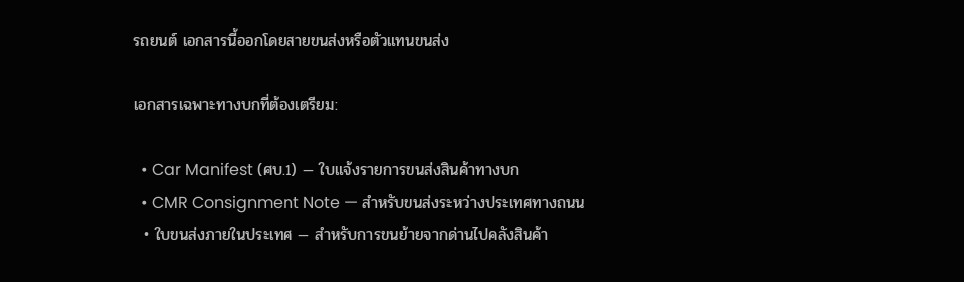รถยนต์ เอกสารนี้ออกโดยสายขนส่งหรือตัวแทนขนส่ง

เอกสารเฉพาะทางบกที่ต้องเตรียม:

  • Car Manifest (ศบ.1) — ใบแจ้งรายการขนส่งสินค้าทางบก
  • CMR Consignment Note — สำหรับขนส่งระหว่างประเทศทางถนน
  • ใบขนส่งภายในประเทศ — สำหรับการขนย้ายจากด่านไปคลังสินค้า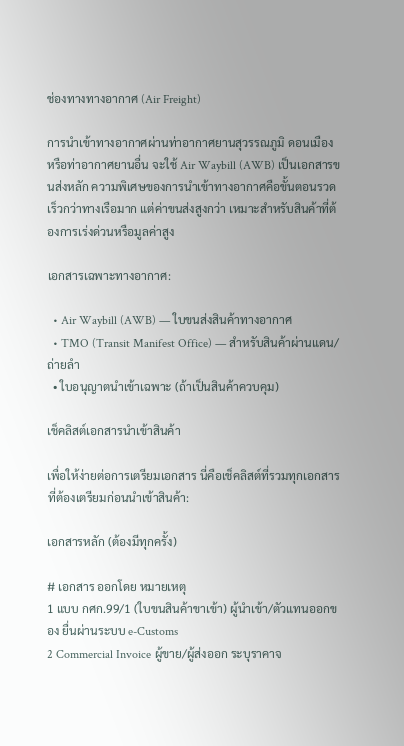ช่องทางทางอากาศ (Air Freight)

การนำเข้าทางอากาศผ่านท่าอากาศยานสุวรรณภูมิ ดอนเมือง หรือท่าอากาศยานอื่น จะใช้ Air Waybill (AWB) เป็นเอกสารขนส่งหลัก ความพิเศษของการนำเข้าทางอากาศคือขั้นตอนรวดเร็วกว่าทางเรือมาก แต่ค่าขนส่งสูงกว่า เหมาะสำหรับสินค้าที่ต้องการเร่งด่วนหรือมูลค่าสูง

เอกสารเฉพาะทางอากาศ:

  • Air Waybill (AWB) — ใบขนส่งสินค้าทางอากาศ
  • TMO (Transit Manifest Office) — สำหรับสินค้าผ่านแดน/ถ่ายลำ
  • ใบอนุญาตนำเข้าเฉพาะ (ถ้าเป็นสินค้าควบคุม)

เช็คลิสต์เอกสารนำเข้าสินค้า

เพื่อให้ง่ายต่อการเตรียมเอกสาร นี่คือเช็คลิสต์ที่รวมทุกเอกสารที่ต้องเตรียมก่อนนำเข้าสินค้า:

เอกสารหลัก (ต้องมีทุกครั้ง)

# เอกสาร ออกโดย หมายเหตุ
1 แบบ กศก.99/1 (ใบขนสินค้าขาเข้า) ผู้นำเข้า/ตัวแทนออกของ ยื่นผ่านระบบ e-Customs
2 Commercial Invoice ผู้ขาย/ผู้ส่งออก ระบุราคาจ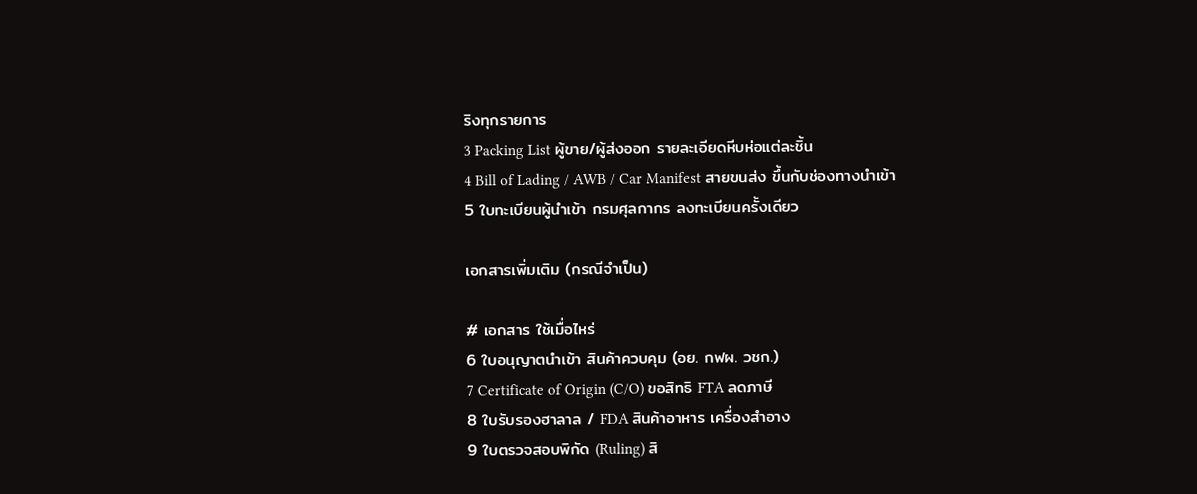ริงทุกรายการ
3 Packing List ผู้ขาย/ผู้ส่งออก รายละเอียดหีบห่อแต่ละชิ้น
4 Bill of Lading / AWB / Car Manifest สายขนส่ง ขึ้นกับช่องทางนำเข้า
5 ใบทะเบียนผู้นำเข้า กรมศุลกากร ลงทะเบียนครั้งเดียว

เอกสารเพิ่มเติม (กรณีจำเป็น)

# เอกสาร ใช้เมื่อไหร่
6 ใบอนุญาตนำเข้า สินค้าควบคุม (อย. กฟผ. วชก.)
7 Certificate of Origin (C/O) ขอสิทธิ FTA ลดภาษี
8 ใบรับรองฮาลาล / FDA สินค้าอาหาร เครื่องสำอาง
9 ใบตรวจสอบพิกัด (Ruling) สิ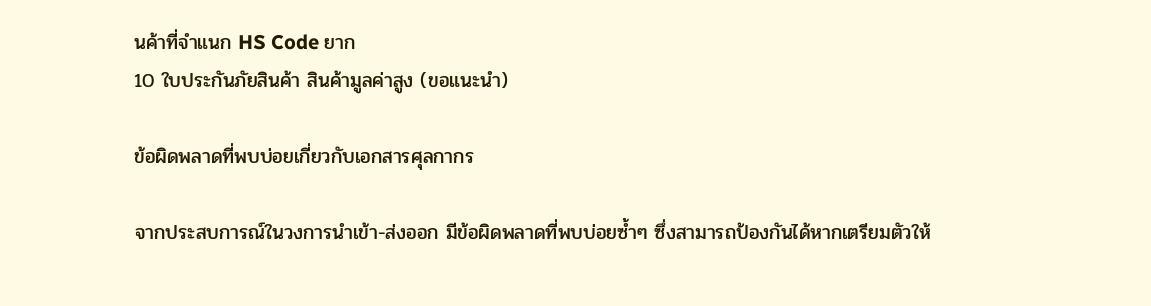นค้าที่จำแนก HS Code ยาก
10 ใบประกันภัยสินค้า สินค้ามูลค่าสูง (ขอแนะนำ)

ข้อผิดพลาดที่พบบ่อยเกี่ยวกับเอกสารศุลกากร

จากประสบการณ์ในวงการนำเข้า-ส่งออก มีข้อผิดพลาดที่พบบ่อยซ้ำๆ ซึ่งสามารถป้องกันได้หากเตรียมตัวให้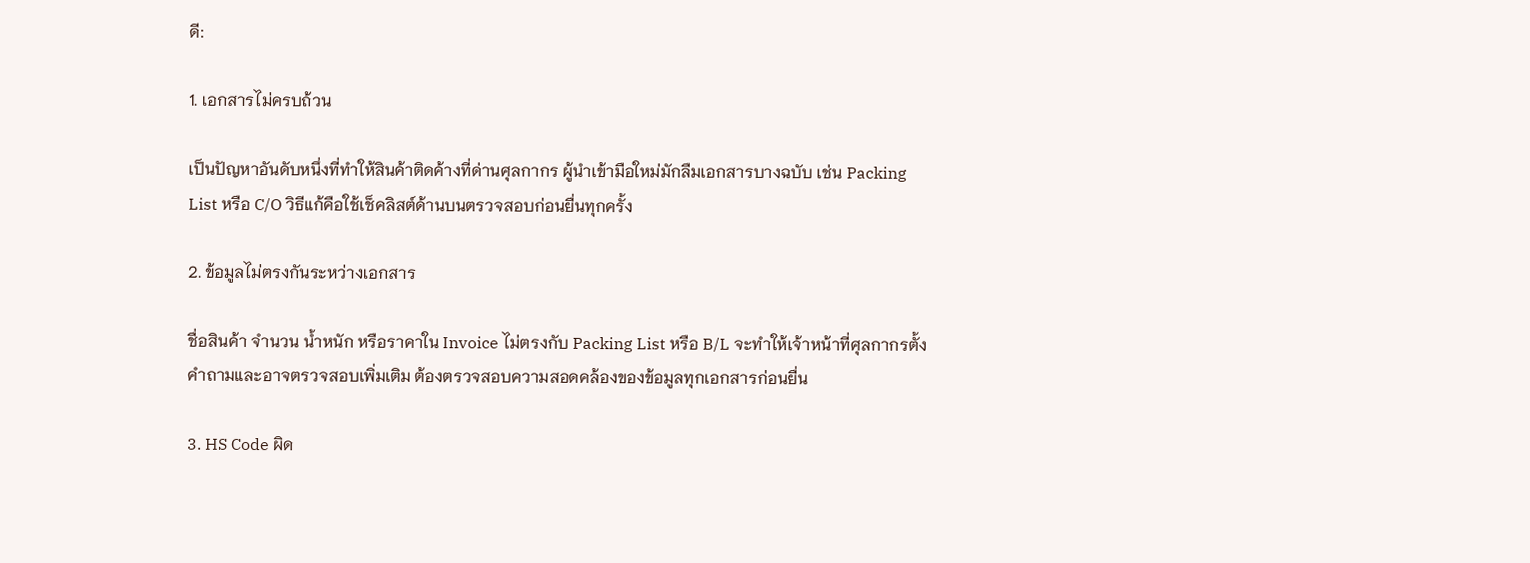ดี:

1. เอกสารไม่ครบถ้วน

เป็นปัญหาอันดับหนึ่งที่ทำให้สินค้าติดค้างที่ด่านศุลกากร ผู้นำเข้ามือใหม่มักลืมเอกสารบางฉบับ เช่น Packing List หรือ C/O วิธีแก้คือใช้เช็คลิสต์ด้านบนตรวจสอบก่อนยื่นทุกครั้ง

2. ข้อมูลไม่ตรงกันระหว่างเอกสาร

ชื่อสินค้า จำนวน น้ำหนัก หรือราคาใน Invoice ไม่ตรงกับ Packing List หรือ B/L จะทำให้เจ้าหน้าที่ศุลกากรตั้งคำถามและอาจตรวจสอบเพิ่มเติม ต้องตรวจสอบความสอดคล้องของข้อมูลทุกเอกสารก่อนยื่น

3. HS Code ผิด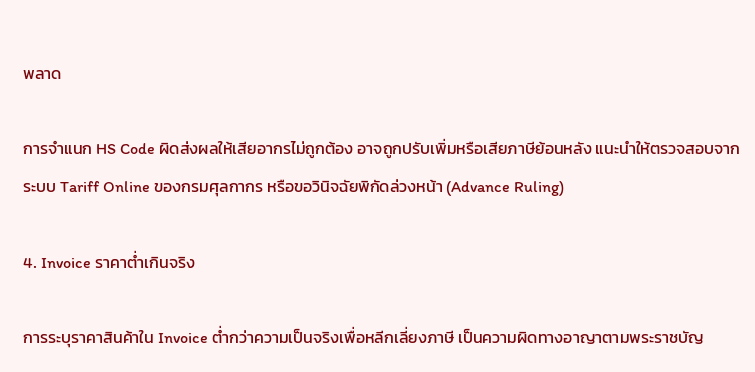พลาด

การจำแนก HS Code ผิดส่งผลให้เสียอากรไม่ถูกต้อง อาจถูกปรับเพิ่มหรือเสียภาษีย้อนหลัง แนะนำให้ตรวจสอบจากระบบ Tariff Online ของกรมศุลกากร หรือขอวินิจฉัยพิกัดล่วงหน้า (Advance Ruling)

4. Invoice ราคาต่ำเกินจริง

การระบุราคาสินค้าใน Invoice ต่ำกว่าความเป็นจริงเพื่อหลีกเลี่ยงภาษี เป็นความผิดทางอาญาตามพระราชบัญ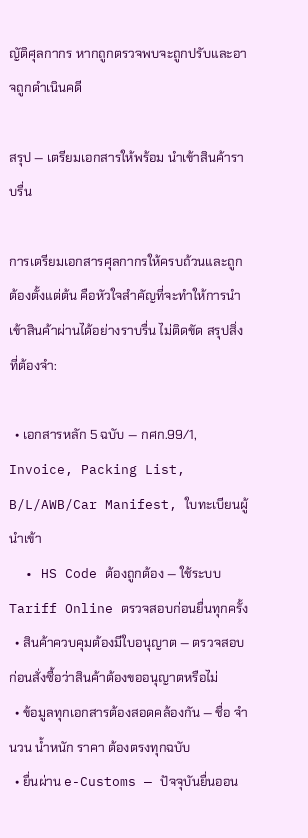ญัติศุลกากร หากถูกตรวจพบจะถูกปรับและอาจถูกดำเนินคดี

สรุป — เตรียมเอกสารให้พร้อม นำเข้าสินค้าราบรื่น

การเตรียมเอกสารศุลกากรให้ครบถ้วนและถูกต้องตั้งแต่ต้น คือหัวใจสำคัญที่จะทำให้การนำเข้าสินค้าผ่านได้อย่างราบรื่น ไม่ติดขัด สรุปสิ่งที่ต้องจำ:

  • เอกสารหลัก 5 ฉบับ — กศก.99/1, Invoice, Packing List, B/L/AWB/Car Manifest, ใบทะเบียนผู้นำเข้า
  • HS Code ต้องถูกต้อง — ใช้ระบบ Tariff Online ตรวจสอบก่อนยื่นทุกครั้ง
  • สินค้าควบคุมต้องมีใบอนุญาต — ตรวจสอบก่อนสั่งซื้อว่าสินค้าต้องขออนุญาตหรือไม่
  • ข้อมูลทุกเอกสารต้องสอดคล้องกัน — ชื่อ จำนวน น้ำหนัก ราคา ต้องตรงทุกฉบับ
  • ยื่นผ่าน e-Customs — ปัจจุบันยื่นออน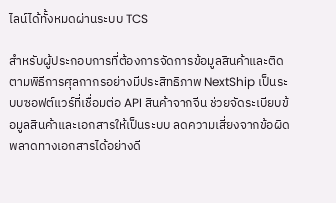ไลน์ได้ทั้งหมดผ่านระบบ TCS

สำหรับผู้ประกอบการที่ต้องการจัดการข้อมูลสินค้าและติดตามพิธีการศุลกากรอย่างมีประสิทธิภาพ NextShip เป็นระบบซอฟต์แวร์ที่เชื่อมต่อ API สินค้าจากจีน ช่วยจัดระเบียบข้อมูลสินค้าและเอกสารให้เป็นระบบ ลดความเสี่ยงจากข้อผิดพลาดทางเอกสารได้อย่างดี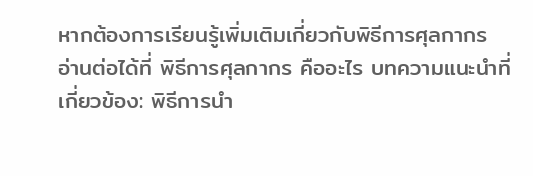หากต้องการเรียนรู้เพิ่มเติมเกี่ยวกับพิธีการศุลกากร อ่านต่อได้ที่ พิธีการศุลกากร คืออะไร บทความแนะนำที่เกี่ยวข้อง: พิธีการนำ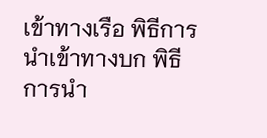เข้าทางเรือ พิธีการนำเข้าทางบก พิธีการนำ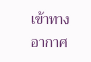เข้าทางอากาศ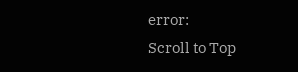error:
Scroll to Top